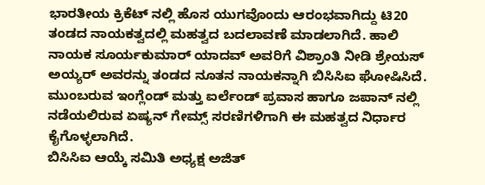ಭಾರತೀಯ ಕ್ರಿಕೆಟ್ ನಲ್ಲಿ ಹೊಸ ಯುಗವೊಂದು ಆರಂಭವಾಗಿದ್ದು ಟಿ20 ತಂಡದ ನಾಯಕತ್ವದಲ್ಲಿ ಮಹತ್ವದ ಬದಲಾವಣೆ ಮಾಡಲಾಗಿದೆ. ಹಾಲಿ ನಾಯಕ ಸೂರ್ಯಕುಮಾರ್ ಯಾದವ್ ಅವರಿಗೆ ವಿಶ್ರಾಂತಿ ನೀಡಿ ಶ್ರೇಯಸ್ ಅಯ್ಯರ್ ಅವರನ್ನು ತಂಡದ ನೂತನ ನಾಯಕನ್ನಾಗಿ ಬಿಸಿಸಿಐ ಘೋಷಿಸಿದೆ. ಮುಂಬರುವ ಇಂಗ್ಲೆಂಡ್ ಮತ್ತು ಐರ್ಲೆಂಡ್ ಪ್ರವಾಸ ಹಾಗೂ ಜಪಾನ್ ನಲ್ಲಿ ನಡೆಯಲಿರುವ ಏಷ್ಯನ್ ಗೇಮ್ಸ್ ಸರಣಿಗಳಿಗಾಗಿ ಈ ಮಹತ್ವದ ನಿರ್ಧಾರ ಕೈಗೊಳ್ಳಲಾಗಿದೆ.
ಬಿಸಿಸಿಐ ಆಯ್ಕೆ ಸಮಿತಿ ಅಧ್ಯಕ್ಷ ಅಜಿತ್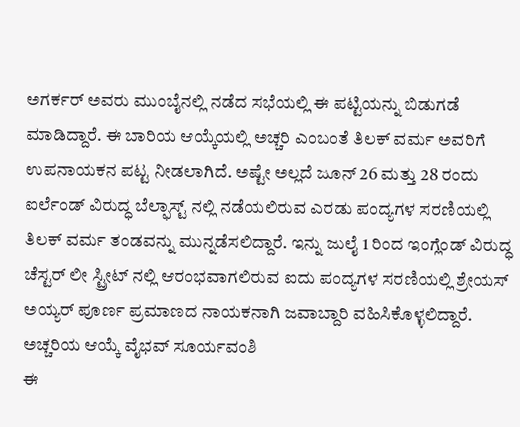ಅಗರ್ಕರ್ ಅವರು ಮುಂಬೈನಲ್ಲಿ ನಡೆದ ಸಭೆಯಲ್ಲಿ ಈ ಪಟ್ಟಿಯನ್ನು ಬಿಡುಗಡೆ ಮಾಡಿದ್ದಾರೆ. ಈ ಬಾರಿಯ ಆಯ್ಕೆಯಲ್ಲಿ ಅಚ್ಚರಿ ಎಂಬಂತೆ ತಿಲಕ್ ವರ್ಮ ಅವರಿಗೆ ಉಪನಾಯಕನ ಪಟ್ಟ ನೀಡಲಾಗಿದೆ. ಅಷ್ಟೇ ಅಲ್ಲದೆ ಜೂನ್ 26 ಮತ್ತು 28 ರಂದು ಐರ್ಲೆಂಡ್ ವಿರುದ್ಧ ಬೆಲ್ಫಾಸ್ಟ್ ನಲ್ಲಿ ನಡೆಯಲಿರುವ ಎರಡು ಪಂದ್ಯಗಳ ಸರಣಿಯಲ್ಲಿ ತಿಲಕ್ ವರ್ಮ ತಂಡವನ್ನು ಮುನ್ನಡೆಸಲಿದ್ದಾರೆ. ಇನ್ನು ಜುಲೈ 1 ರಿಂದ ಇಂಗ್ಲೆಂಡ್ ವಿರುದ್ಧ ಚೆಸ್ಟರ್ ಲೀ ಸ್ಟ್ರೀಟ್ ನಲ್ಲಿ ಆರಂಭವಾಗಲಿರುವ ಐದು ಪಂದ್ಯಗಳ ಸರಣಿಯಲ್ಲಿ ಶ್ರೇಯಸ್ ಅಯ್ಯರ್ ಪೂರ್ಣ ಪ್ರಮಾಣದ ನಾಯಕನಾಗಿ ಜವಾಬ್ದಾರಿ ವಹಿಸಿಕೊಳ್ಳಲಿದ್ದಾರೆ.
ಅಚ್ಚರಿಯ ಆಯ್ಕೆ ವೈಭವ್ ಸೂರ್ಯವಂಶಿ
ಈ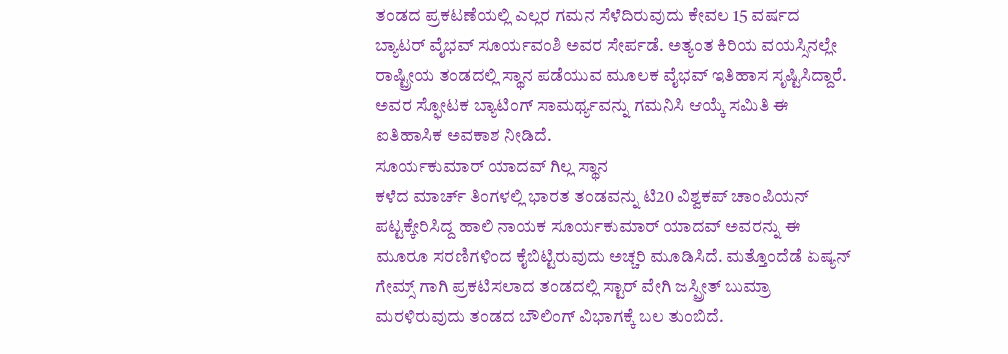ತಂಡದ ಪ್ರಕಟಣೆಯಲ್ಲಿ ಎಲ್ಲರ ಗಮನ ಸೆಳೆದಿರುವುದು ಕೇವಲ 15 ವರ್ಷದ ಬ್ಯಾಟರ್ ವೈಭವ್ ಸೂರ್ಯವಂಶಿ ಅವರ ಸೇರ್ಪಡೆ. ಅತ್ಯಂತ ಕಿರಿಯ ವಯಸ್ಸಿನಲ್ಲೇ ರಾಷ್ಟ್ರೀಯ ತಂಡದಲ್ಲಿ ಸ್ಥಾನ ಪಡೆಯುವ ಮೂಲಕ ವೈಭವ್ ಇತಿಹಾಸ ಸೃಷ್ಟಿಸಿದ್ದಾರೆ. ಅವರ ಸ್ಫೋಟಕ ಬ್ಯಾಟಿಂಗ್ ಸಾಮರ್ಥ್ಯವನ್ನು ಗಮನಿಸಿ ಆಯ್ಕೆ ಸಮಿತಿ ಈ ಐತಿಹಾಸಿಕ ಅವಕಾಶ ನೀಡಿದೆ.
ಸೂರ್ಯಕುಮಾರ್ ಯಾದವ್ ಗಿಲ್ಲ ಸ್ಥಾನ
ಕಳೆದ ಮಾರ್ಚ್ ತಿಂಗಳಲ್ಲಿ ಭಾರತ ತಂಡವನ್ನು ಟಿ20 ವಿಶ್ವಕಪ್ ಚಾಂಪಿಯನ್ ಪಟ್ಟಕ್ಕೇರಿಸಿದ್ದ ಹಾಲಿ ನಾಯಕ ಸೂರ್ಯಕುಮಾರ್ ಯಾದವ್ ಅವರನ್ನು ಈ ಮೂರೂ ಸರಣಿಗಳಿಂದ ಕೈಬಿಟ್ಟಿರುವುದು ಅಚ್ಚರಿ ಮೂಡಿಸಿದೆ. ಮತ್ತೊಂದೆಡೆ ಏಷ್ಯನ್ ಗೇಮ್ಸ್ ಗಾಗಿ ಪ್ರಕಟಿಸಲಾದ ತಂಡದಲ್ಲಿ ಸ್ಟಾರ್ ವೇಗಿ ಜಸ್ಪ್ರೀತ್ ಬುಮ್ರಾ ಮರಳಿರುವುದು ತಂಡದ ಬೌಲಿಂಗ್ ವಿಭಾಗಕ್ಕೆ ಬಲ ತುಂಬಿದೆ.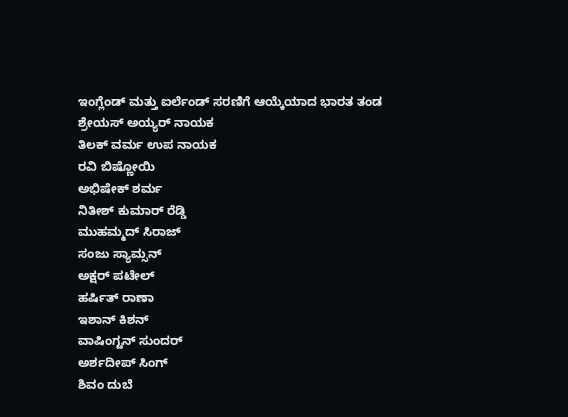ಇಂಗ್ಲೆಂಡ್ ಮತ್ತು ಐರ್ಲೆಂಡ್ ಸರಣಿಗೆ ಆಯ್ಕೆಯಾದ ಭಾರತ ತಂಡ
ಶ್ರೇಯಸ್ ಅಯ್ಯರ್ ನಾಯಕ
ತಿಲಕ್ ವರ್ಮ ಉಪ ನಾಯಕ
ರವಿ ಬಿಷ್ಣೋಯಿ
ಅಭಿಷೇಕ್ ಶರ್ಮ
ನಿತೀಶ್ ಕುಮಾರ್ ರೆಡ್ಡಿ
ಮುಹಮ್ಮದ್ ಸಿರಾಜ್
ಸಂಜು ಸ್ಯಾಮ್ಸನ್
ಅಕ್ಷರ್ ಪಟೇಲ್
ಹರ್ಷಿತ್ ರಾಣಾ
ಇಶಾನ್ ಕಿಶನ್
ವಾಷಿಂಗ್ಟನ್ ಸುಂದರ್
ಅರ್ಶದೀಪ್ ಸಿಂಗ್
ಶಿವಂ ದುಬೆ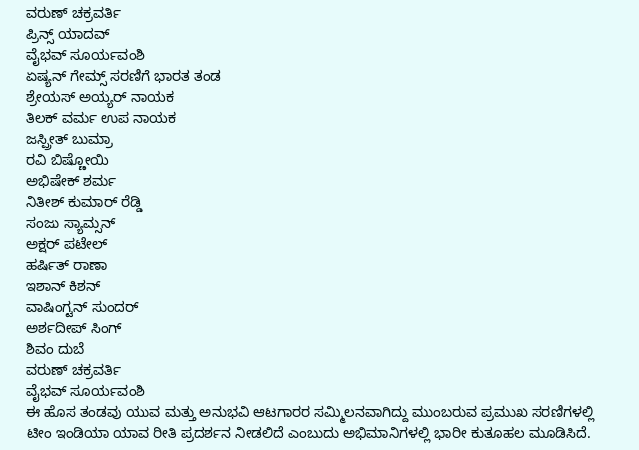ವರುಣ್ ಚಕ್ರವರ್ತಿ
ಪ್ರಿನ್ಸ್ ಯಾದವ್
ವೈಭವ್ ಸೂರ್ಯವಂಶಿ
ಏಷ್ಯನ್ ಗೇಮ್ಸ್ ಸರಣಿಗೆ ಭಾರತ ತಂಡ
ಶ್ರೇಯಸ್ ಅಯ್ಯರ್ ನಾಯಕ
ತಿಲಕ್ ವರ್ಮ ಉಪ ನಾಯಕ
ಜಸ್ಪ್ರೀತ್ ಬುಮ್ರಾ
ರವಿ ಬಿಷ್ಣೋಯಿ
ಅಭಿಷೇಕ್ ಶರ್ಮ
ನಿತೀಶ್ ಕುಮಾರ್ ರೆಡ್ಡಿ
ಸಂಜು ಸ್ಯಾಮ್ಸನ್
ಅಕ್ಷರ್ ಪಟೇಲ್
ಹರ್ಷಿತ್ ರಾಣಾ
ಇಶಾನ್ ಕಿಶನ್
ವಾಷಿಂಗ್ಟನ್ ಸುಂದರ್
ಅರ್ಶದೀಪ್ ಸಿಂಗ್
ಶಿವಂ ದುಬೆ
ವರುಣ್ ಚಕ್ರವರ್ತಿ
ವೈಭವ್ ಸೂರ್ಯವಂಶಿ
ಈ ಹೊಸ ತಂಡವು ಯುವ ಮತ್ತು ಅನುಭವಿ ಆಟಗಾರರ ಸಮ್ಮಿಲನವಾಗಿದ್ದು ಮುಂಬರುವ ಪ್ರಮುಖ ಸರಣಿಗಳಲ್ಲಿ ಟೀಂ ಇಂಡಿಯಾ ಯಾವ ರೀತಿ ಪ್ರದರ್ಶನ ನೀಡಲಿದೆ ಎಂಬುದು ಅಭಿಮಾನಿಗಳಲ್ಲಿ ಭಾರೀ ಕುತೂಹಲ ಮೂಡಿಸಿದೆ.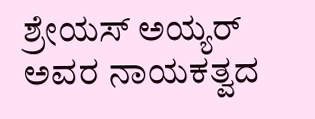ಶ್ರೇಯಸ್ ಅಯ್ಯರ್ ಅವರ ನಾಯಕತ್ವದ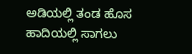ಅಡಿಯಲ್ಲಿ ತಂಡ ಹೊಸ ಹಾದಿಯಲ್ಲಿ ಸಾಗಲು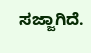ಸಜ್ಜಾಗಿದೆ.